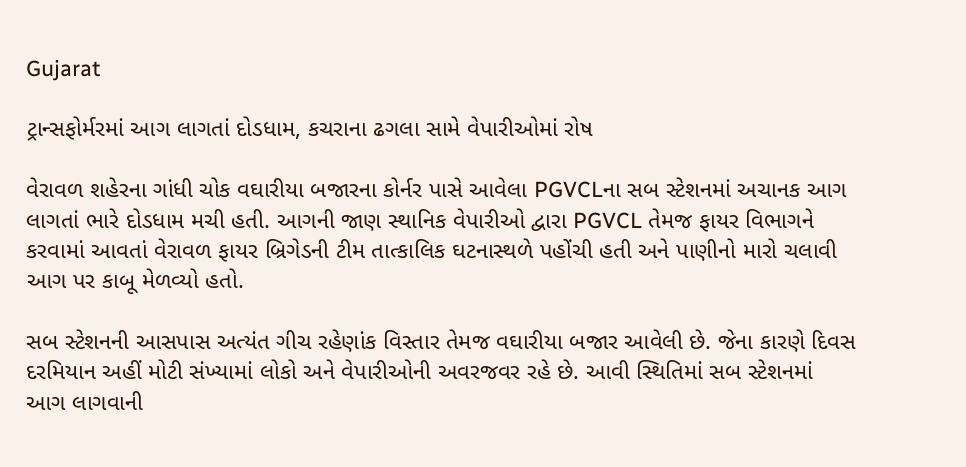Gujarat

ટ્રાન્સફોર્મરમાં આગ લાગતાં દોડધામ, કચરાના ઢગલા સામે વેપારીઓમાં રોષ

વેરાવળ શહેરના ગાંધી ચોક વઘારીયા બજારના કોર્નર પાસે આવેલા PGVCLના સબ સ્ટેશનમાં અચાનક આગ લાગતાં ભારે દોડધામ મચી હતી. આગની જાણ સ્થાનિક વેપારીઓ દ્વારા PGVCL તેમજ ફાયર વિભાગને કરવામાં આવતાં વેરાવળ ફાયર બ્રિગેડની ટીમ તાત્કાલિક ઘટનાસ્થળે પહોંચી હતી અને પાણીનો મારો ચલાવી આગ પર કાબૂ મેળવ્યો હતો.

સબ સ્ટેશનની આસપાસ અત્યંત ગીચ રહેણાંક વિસ્તાર તેમજ વઘારીયા બજાર આવેલી છે. જેના કારણે દિવસ દરમિયાન અહીં મોટી સંખ્યામાં લોકો અને વેપારીઓની અવરજવર રહે છે. આવી સ્થિતિમાં સબ સ્ટેશનમાં આગ લાગવાની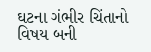ઘટના ગંભીર ચિંતાનો વિષય બની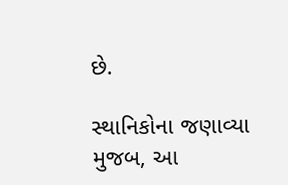છે.

સ્થાનિકોના જણાવ્યા મુજબ, આ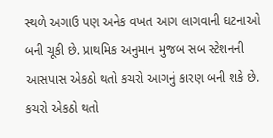સ્થળે અગાઉ પણ અનેક વખત આગ લાગવાની ઘટનાઓ બની ચૂકી છે. પ્રાથમિક અનુમાન મુજબ સબ સ્ટેશનની આસપાસ એકઠો થતો કચરો આગનું કારણ બની શકે છે. કચરો એકઠો થતો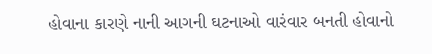હોવાના કારણે નાની આગની ઘટનાઓ વારંવાર બનતી હોવાનો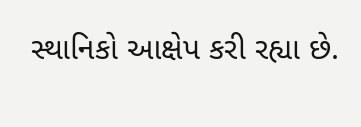સ્થાનિકો આક્ષેપ કરી રહ્યા છે.